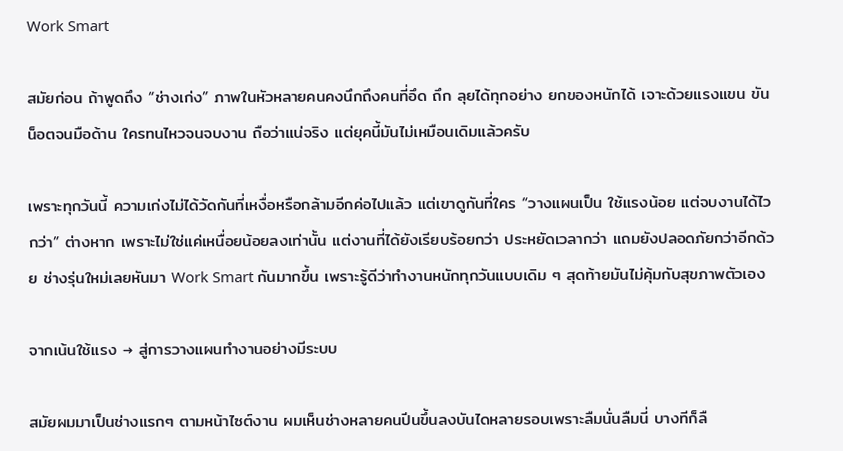Work Smart

สมัยก่อน ถ้าพูดถึง “ช่างเก่ง” ภาพในหัวหลายคนคงนึกถึงคนที่อึด ถึก ลุยได้ทุกอย่าง ยกของหนักได้ เจาะด้วยแรงแขน ขันน็อตจนมือด้าน ใครทนไหวจนจบงาน ถือว่าแน่จริง แต่ยุคนี้มันไม่เหมือนเดิมแล้วครับ

เพราะทุกวันนี้ ความเก่งไม่ได้วัดกันที่เหงื่อหรือกล้ามอีกค่อไปแล้ว แต่เขาดูกันที่ใคร “วางแผนเป็น ใช้แรงน้อย แต่จบงานได้ไวกว่า” ต่างหาก เพราะไม่ใช่แค่เหนื่อยน้อยลงเท่านั้น แต่งานที่ได้ยังเรียบร้อยกว่า ประหยัดเวลากว่า แถมยังปลอดภัยกว่าอีกด้วย ช่างรุ่นใหม่เลยหันมา Work Smart กันมากขึ้น เพราะรู้ดีว่าทำงานหนักทุกวันแบบเดิม ๆ สุดท้ายมันไม่คุ้มกับสุขภาพตัวเอง

จากเน้นใช้แรง → สู่การวางแผนทำงานอย่างมีระบบ

สมัยผมมาเป็นช่างแรกๆ ตามหน้าไซต์งาน ผมเห็นช่างหลายคนปีนขึ้นลงบันไดหลายรอบเพราะลืมนั่นลืมนี่ บางทีก็ลื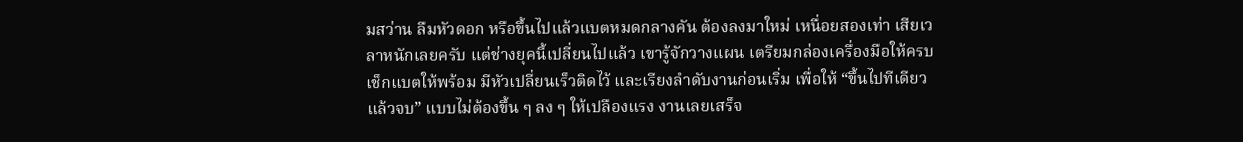มสว่าน ลืมหัวดอก หรือขึ้นไปแล้วแบตหมดกลางคัน ต้องลงมาใหม่ เหนื่อยสองเท่า เสียเวลาหนักเลยครับ แต่ช่างยุคนี้เปลี่ยนไปแล้ว เขารู้จักวางแผน เตรียมกล่องเครื่องมือให้ครบ เช็กแบตให้พร้อม มีหัวเปลี่ยนเร็วติดไว้ และเรียงลำดับงานก่อนเริ่ม เพื่อให้ “ขึ้นไปทีเดียวแล้วจบ” แบบไม่ต้องขึ้น ๆ ลง ๆ ให้เปลืองแรง งานเลยเสร็จ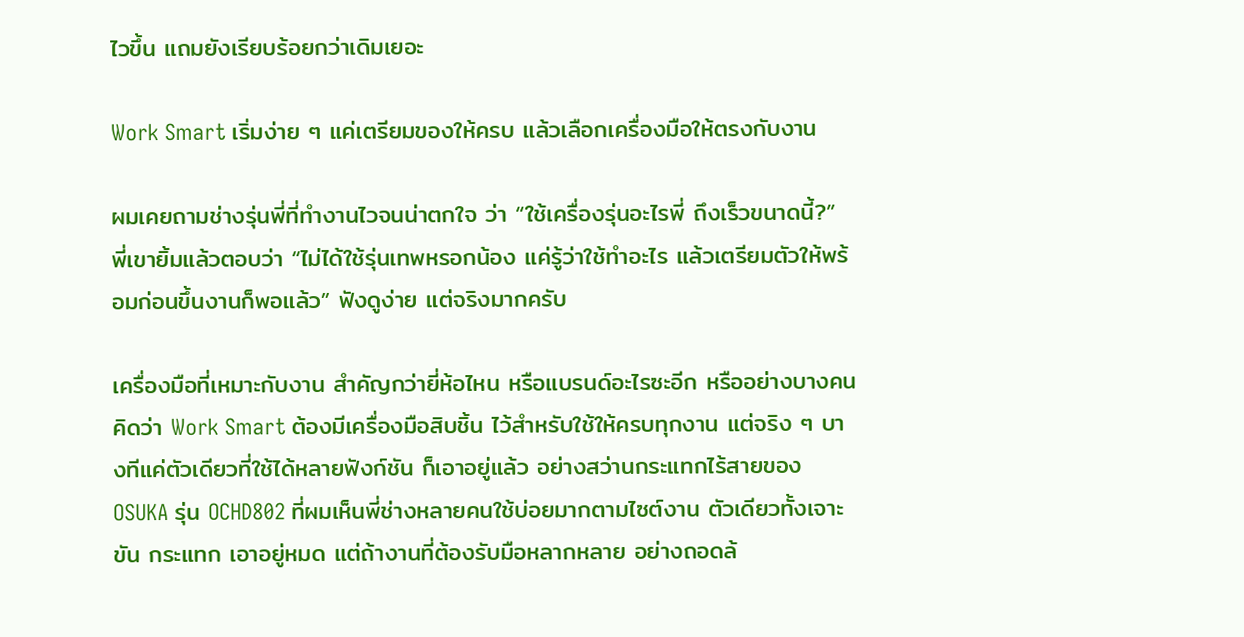ไวขึ้น แถมยังเรียบร้อยกว่าเดิมเยอะ

Work Smart เริ่มง่าย ๆ แค่เตรียมของให้ครบ แล้วเลือกเครื่องมือให้ตรงกับงาน

ผมเคยถามช่างรุ่นพี่ที่ทำงานไวจนน่าตกใจ ว่า “ใช้เครื่องรุ่นอะไรพี่ ถึงเร็วขนาดนี้?” พี่เขายิ้มแล้วตอบว่า “ไม่ได้ใช้รุ่นเทพหรอกน้อง แค่รู้ว่าใช้ทำอะไร แล้วเตรียมตัวให้พร้อมก่อนขึ้นงานก็พอแล้ว” ฟังดูง่าย แต่จริงมากครับ

เครื่องมือที่เหมาะกับงาน สำคัญกว่ายี่ห้อไหน หรือแบรนด์อะไรซะอีก หรืออย่างบางคนคิดว่า Work Smart ต้องมีเครื่องมือสิบชิ้น ไว้สำหรับใช้ให้ครบทุกงาน แต่จริง ๆ บางทีแค่ตัวเดียวที่ใช้ได้หลายฟังก์ชัน ก็เอาอยู่แล้ว อย่างสว่านกระแทกไร้สายของ OSUKA รุ่น OCHD802 ที่ผมเห็นพี่ช่างหลายคนใช้บ่อยมากตามไซต์งาน ตัวเดียวทั้งเจาะ ขัน กระแทก เอาอยู่หมด แต่ถ้างานที่ต้องรับมือหลากหลาย อย่างถอดล้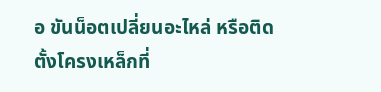อ ขันน็อตเปลี่ยนอะไหล่ หรือติดตั้งโครงเหล็กที่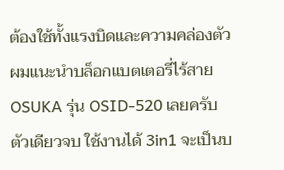ต้องใช้ทั้งแรงบิดและความคล่องตัว ผมแนะนำบล็อกแบตเตอรี่ไร้สาย OSUKA รุ่น OSID-520 เลยครับ ตัวเดียวจบ ใช้งานได้ 3in1 จะเป็นบ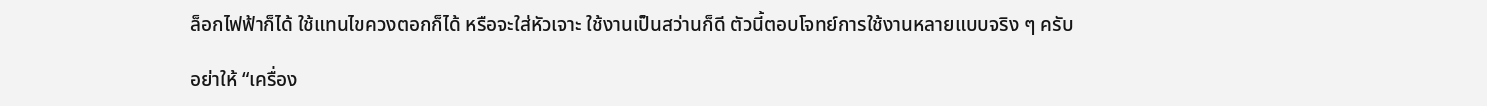ล็อกไฟฟ้าก็ได้ ใช้แทนไขควงตอกก็ได้ หรือจะใส่หัวเจาะ ใช้งานเป็นสว่านก็ดี ตัวนี้ตอบโจทย์การใช้งานหลายแบบจริง ๆ ครับ

อย่าให้ “เครื่อง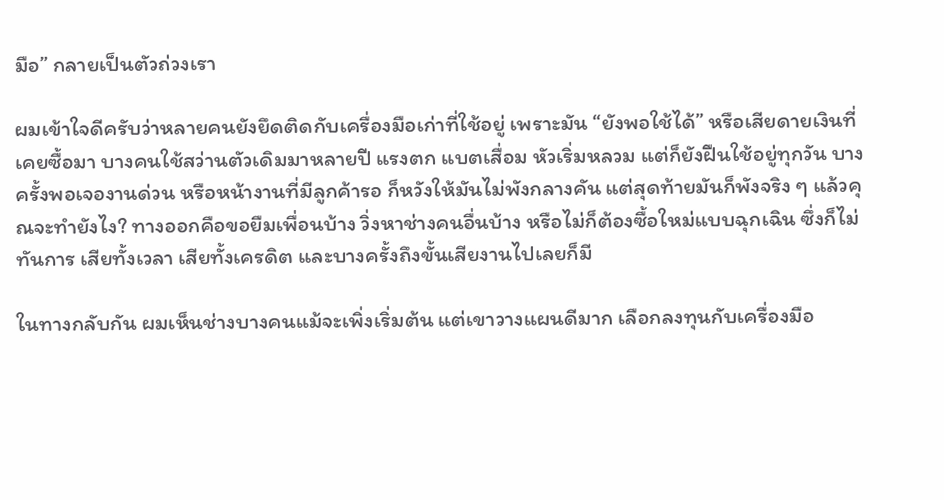มือ” กลายเป็นตัวถ่วงเรา

ผมเข้าใจดีครับว่าหลายคนยังยึดติดกับเครื่องมือเก่าที่ใช้อยู่ เพราะมัน “ยังพอใช้ได้” หรือเสียดายเงินที่เคยซื้อมา บางคนใช้สว่านตัวเดิมมาหลายปี แรงตก แบตเสื่อม หัวเริ่มหลวม แต่ก็ยังฝืนใช้อยู่ทุกวัน บางครั้งพอเจองานด่วน หรือหน้างานที่มีลูกค้ารอ ก็หวังให้มันไม่พังกลางคัน แต่สุดท้ายมันก็พังจริง ๆ แล้วคุณจะทำยังไง? ทางออกคือขอยืมเพื่อนบ้าง วิ่งหาช่างคนอื่นบ้าง หรือไม่ก็ต้องซื้อใหม่แบบฉุกเฉิน ซึ่งก็ไม่ทันการ เสียทั้งเวลา เสียทั้งเครดิต และบางครั้งถึงขั้นเสียงานไปเลยก็มี

ในทางกลับกัน ผมเห็นช่างบางคนแม้จะเพิ่งเริ่มต้น แต่เขาวางแผนดีมาก เลือกลงทุนกับเครื่องมือ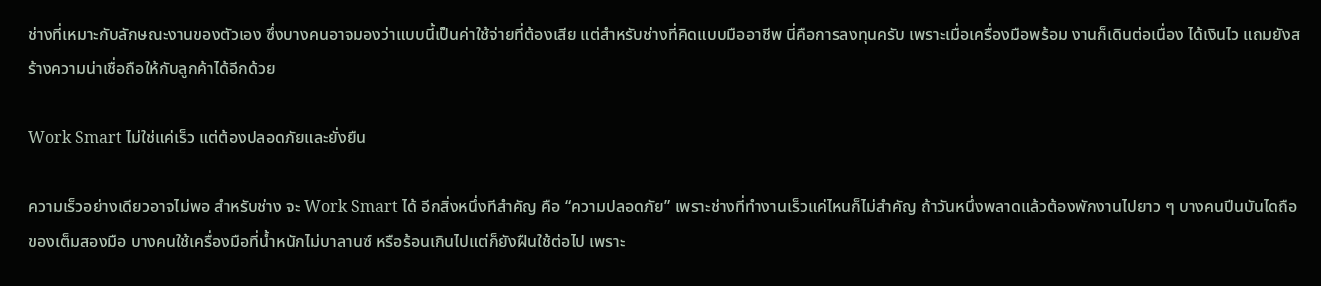ช่างที่เหมาะกับลักษณะงานของตัวเอง ซึ่งบางคนอาจมองว่าแบบนี้เป็นค่าใช้จ่ายที่ต้องเสีย แต่สำหรับช่างที่คิดแบบมืออาชีพ นี่คือการลงทุนครับ เพราะเมื่อเครื่องมือพร้อม งานก็เดินต่อเนื่อง ได้เงินไว แถมยังสร้างความน่าเชื่อถือให้กับลูกค้าได้อีกด้วย

Work Smart ไม่ใช่แค่เร็ว แต่ต้องปลอดภัยและยั่งยืน

ความเร็วอย่างเดียวอาจไม่พอ สำหรับช่าง จะ Work Smart ได้ อีกสิ่งหนึ่งทีสำคัญ คือ “ความปลอดภัย” เพราะช่างที่ทำงานเร็วแค่ไหนก็ไม่สำคัญ ถ้าวันหนึ่งพลาดแล้วต้องพักงานไปยาว ๆ บางคนปีนบันไดถือของเต็มสองมือ บางคนใช้เครื่องมือที่น้ำหนักไม่บาลานซ์ หรือร้อนเกินไปแต่ก็ยังฝืนใช้ต่อไป เพราะ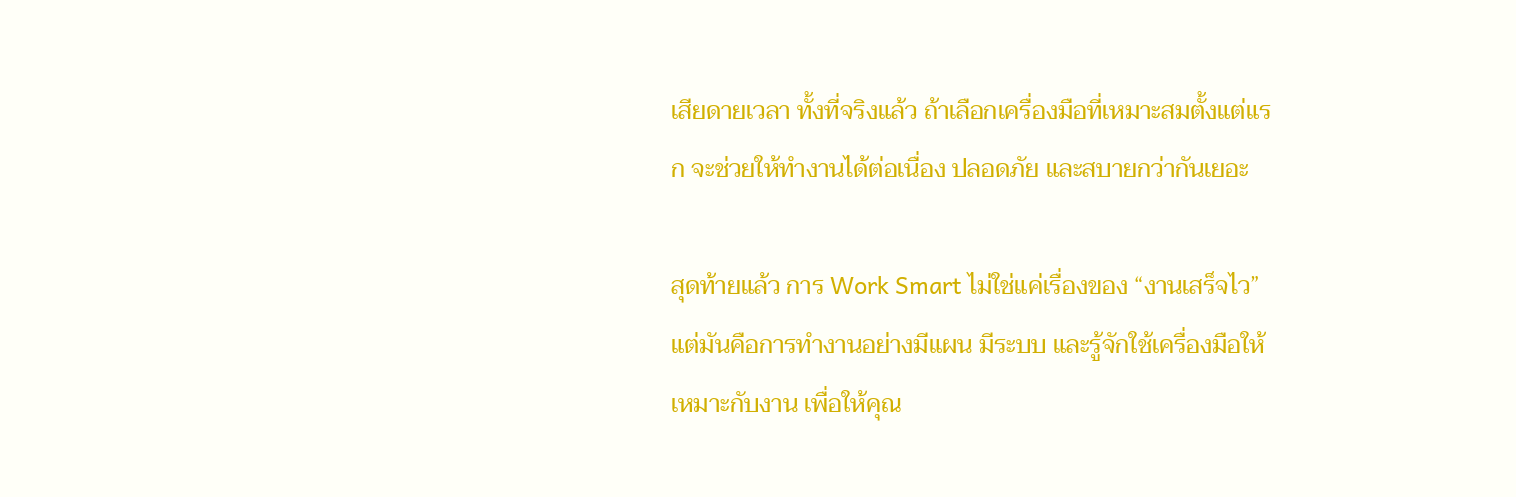เสียดายเวลา ทั้งที่จริงแล้ว ถ้าเลือกเครื่องมือที่เหมาะสมตั้งแต่แรก จะช่วยให้ทำงานได้ต่อเนื่อง ปลอดภัย และสบายกว่ากันเยอะ

สุดท้ายแล้ว การ Work Smart ไม่ใช่แค่เรื่องของ “งานเสร็จไว” แต่มันคือการทำงานอย่างมีแผน มีระบบ และรู้จักใช้เครื่องมือให้เหมาะกับงาน เพื่อให้คุณ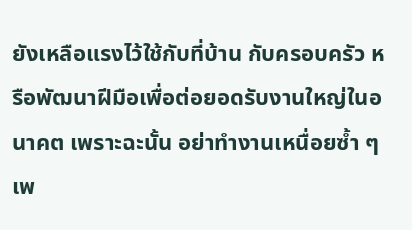ยังเหลือแรงไว้ใช้กับที่บ้าน กับครอบครัว หรือพัฒนาฝีมือเพื่อต่อยอดรับงานใหญ่ในอนาคต เพราะฉะนั้น อย่าทำงานเหนื่อยซ้ำ ๆ เพ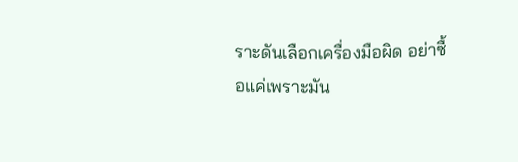ราะดันเลือกเครื่องมือผิด อย่าซื้อแค่เพราะมัน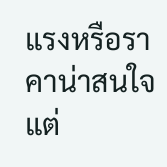แรงหรือราคาน่าสนใจ แต่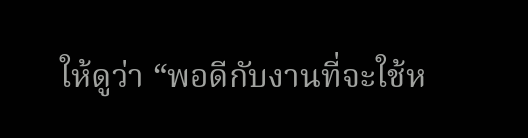ให้ดูว่า “พอดีกับงานที่จะใช้ห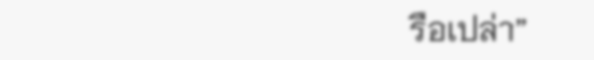รือเปล่า”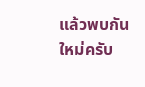แล้วพบกันใหม่ครับ